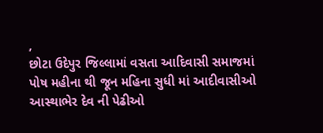,
છોટા ઉદેપુર જિલ્લામાં વસતા આદિવાસી સમાજમાં પોષ મહીના થી જૂન મહિના સુધી માં આદીવાસીઓ આસ્થાભેર દેવ ની પેઢીઓ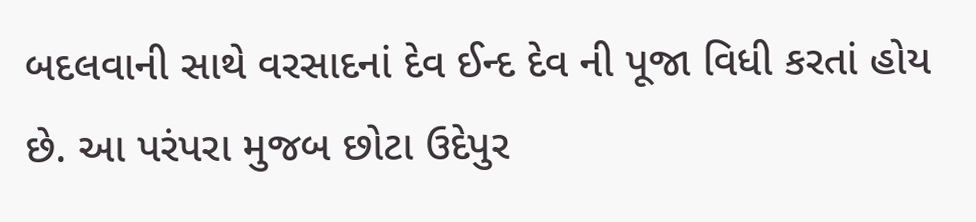બદલવાની સાથે વરસાદનાં દેવ ઈન્દ દેવ ની પૂજા વિધી કરતાં હોય છે. આ પરંપરા મુજબ છોટા ઉદેપુર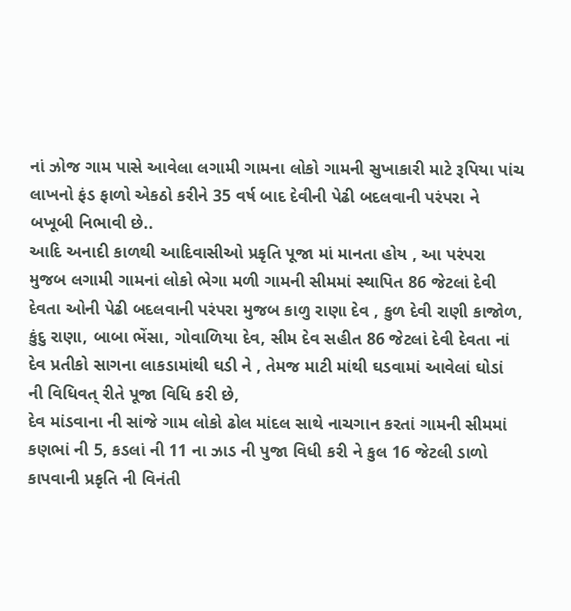નાં ઝોજ ગામ પાસે આવેલા લગામી ગામના લોકો ગામની સુખાકારી માટે રૂપિયા પાંચ લાખનો ફંડ ફાળો એકઠો કરીને 35 વર્ષ બાદ દેવીની પેઢી બદલવાની પરંપરા ને બખૂબી નિભાવી છે..
આદિ અનાદી કાળથી આદિવાસીઓ પ્રકૃતિ પૂજા માં માનતા હોય , આ પરંપરા મુજબ લગામી ગામનાં લોકો ભેગા મળી ગામની સીમમાં સ્થાપિત 86 જેટલાં દેવી દેવતા ઓની પેઢી બદલવાની પરંપરા મુજબ કાળુ રાણા દેવ , કુળ દેવી રાણી કાજોળ, કુંદુ રાણા, બાબા ભેંસા, ગોવાળિયા દેવ, સીમ દેવ સહીત 86 જેટલાં દેવી દેવતા નાં દેવ પ્રતીકો સાગના લાકડામાંથી ઘડી ને , તેમજ માટી માંથી ઘડવામાં આવેલાં ઘોડાં ની વિધિવત્ રીતે પૂજા વિધિ કરી છે,
દેવ માંડવાના ની સાંજે ગામ લોકો ઢોલ માંદલ સાથે નાચગાન કરતાં ગામની સીમમાં કણભાં ની 5, કડલાં ની 11 ના ઝાડ ની પુજા વિધી કરી ને કુલ 16 જેટલી ડાળો કાપવાની પ્રકૃતિ ની વિનંતી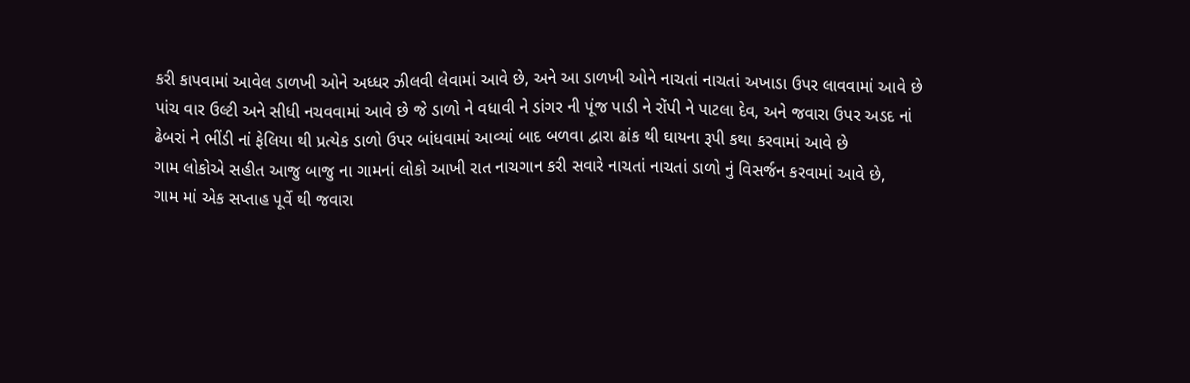કરી કાપવામાં આવેલ ડાળખી ઓને અધ્ધર ઝીલવી લેવામાં આવે છે, અને આ ડાળખી ઓને નાચતાં નાચતાં અખાડા ઉપર લાવવામાં આવે છે પાંચ વાર ઉલ્ટી અને સીધી નચવવામાં આવે છે જે ડાળો ને વધાવી ને ડાંગર ની પૂંજ પાડી ને રોંપી ને પાટલા દેવ, અને જવારા ઉપર અડદ નાં ઢેબરાં ને ભીંડી નાં ફેલિયા થી પ્રત્યેક ડાળો ઉપર બાંધવામાં આવ્યાં બાદ બળવા દ્વારા ઢાંક થી ઘાયના રૂપી કથા કરવામાં આવે છે
ગામ લોકોએ સહીત આજુ બાજુ ના ગામનાં લોકો આખી રાત નાચગાન કરી સવારે નાચતાં નાચતાં ડાળો નું વિસર્જન કરવામાં આવે છે,
ગામ માં એક સપ્તાહ પૂર્વે થી જવારા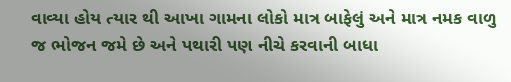વાવ્યા હોય ત્યાર થી આખા ગામના લોકો માત્ર બાફેલું અને માત્ર નમક વાળુ જ ભોજન જમે છે અને પથારી પણ નીચે કરવાની બાધા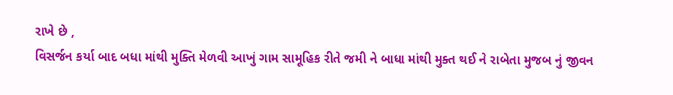રાખે છે ,
વિસર્જન કર્યા બાદ બધા માંથી મુક્તિ મેળવી આખું ગામ સામૂહિક રીતે જમી ને બાધા માંથી મુક્ત થઈ ને રાબેતા મુજબ નું જીવન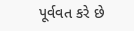પૂર્વવત કરે છે